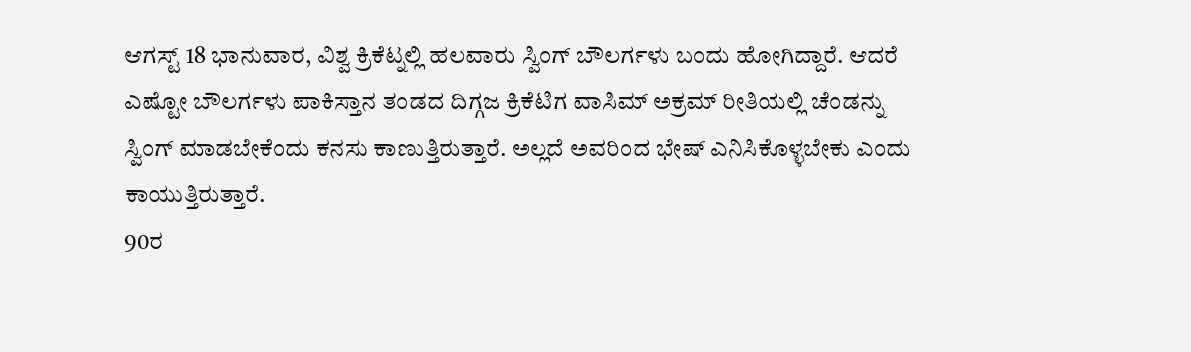ಆಗಸ್ಟ್ 18 ಭಾನುವಾರ, ವಿಶ್ವ ಕ್ರಿಕೆಟ್ನಲ್ಲಿ ಹಲವಾರು ಸ್ವಿಂಗ್ ಬೌಲರ್ಗಳು ಬಂದು ಹೋಗಿದ್ದಾರೆ. ಆದರೆ ಎಷ್ಟೋ ಬೌಲರ್ಗಳು ಪಾಕಿಸ್ತಾನ ತಂಡದ ದಿಗ್ಗಜ ಕ್ರಿಕೆಟಿಗ ವಾಸಿಮ್ ಅಕ್ರಮ್ ರೀತಿಯಲ್ಲಿ ಚೆಂಡನ್ನು ಸ್ವಿಂಗ್ ಮಾಡಬೇಕೆಂದು ಕನಸು ಕಾಣುತ್ತಿರುತ್ತಾರೆ. ಅಲ್ಲದೆ ಅವರಿಂದ ಭೇಷ್ ಎನಿಸಿಕೊಳ್ಳಬೇಕು ಎಂದು ಕಾಯುತ್ತಿರುತ್ತಾರೆ.
90ರ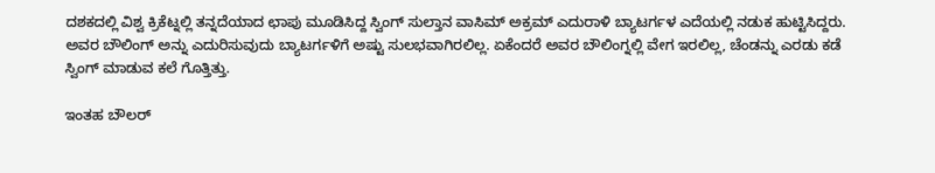ದಶಕದಲ್ಲಿ ವಿಶ್ವ ಕ್ರಿಕೆಟ್ನಲ್ಲಿ ತನ್ನದೆಯಾದ ಛಾಪು ಮೂಡಿಸಿದ್ದ ಸ್ವಿಂಗ್ ಸುಲ್ತಾನ ವಾಸಿಮ್ ಅಕ್ರಮ್ ಎದುರಾಳಿ ಬ್ಯಾಟರ್ಗಳ ಎದೆಯಲ್ಲಿ ನಡುಕ ಹುಟ್ಟಿಸಿದ್ದರು. ಅವರ ಬೌಲಿಂಗ್ ಅನ್ನು ಎದುರಿಸುವುದು ಬ್ಯಾಟರ್ಗಳಿಗೆ ಅಷ್ಟು ಸುಲಭವಾಗಿರಲಿಲ್ಲ. ಏಕೆಂದರೆ ಅವರ ಬೌಲಿಂಗ್ನಲ್ಲಿ ವೇಗ ಇರಲಿಲ್ಲ, ಚೆಂಡನ್ನು ಎರಡು ಕಡೆ ಸ್ವಿಂಗ್ ಮಾಡುವ ಕಲೆ ಗೊತ್ತಿತ್ತು.

ಇಂತಹ ಬೌಲರ್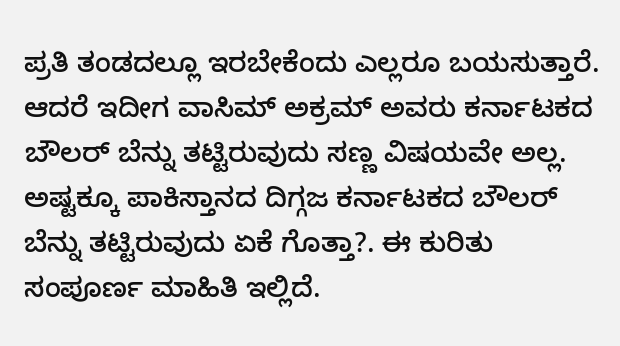ಪ್ರತಿ ತಂಡದಲ್ಲೂ ಇರಬೇಕೆಂದು ಎಲ್ಲರೂ ಬಯಸುತ್ತಾರೆ. ಆದರೆ ಇದೀಗ ವಾಸಿಮ್ ಅಕ್ರಮ್ ಅವರು ಕರ್ನಾಟಕದ ಬೌಲರ್ ಬೆನ್ನು ತಟ್ಟಿರುವುದು ಸಣ್ಣ ವಿಷಯವೇ ಅಲ್ಲ. ಅಷ್ಟಕ್ಕೂ ಪಾಕಿಸ್ತಾನದ ದಿಗ್ಗಜ ಕರ್ನಾಟಕದ ಬೌಲರ್ ಬೆನ್ನು ತಟ್ಟಿರುವುದು ಏಕೆ ಗೊತ್ತಾ?. ಈ ಕುರಿತು ಸಂಪೂರ್ಣ ಮಾಹಿತಿ ಇಲ್ಲಿದೆ.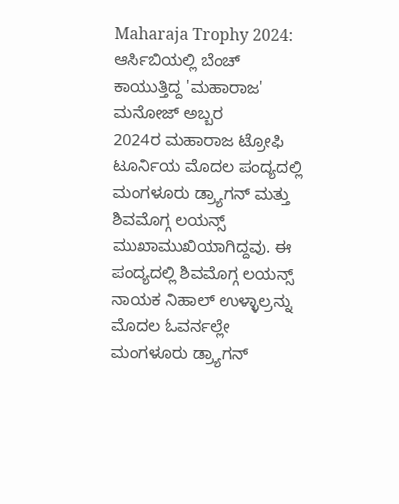Maharaja Trophy 2024: ಆರ್ಸಿಬಿಯಲ್ಲಿ ಬೆಂಚ್ ಕಾಯುತ್ತಿದ್ದ 'ಮಹಾರಾಜ' ಮನೋಜ್ ಅಬ್ಬರ
2024ರ ಮಹಾರಾಜ ಟ್ರೋಫಿ ಟೂರ್ನಿಯ ಮೊದಲ ಪಂದ್ಯದಲ್ಲಿ ಮಂಗಳೂರು ಡ್ರ್ಯಾಗನ್ ಮತ್ತು ಶಿವಮೊಗ್ಗ ಲಯನ್ಸ್ ಮುಖಾಮುಖಿಯಾಗಿದ್ದವು. ಈ ಪಂದ್ಯದಲ್ಲಿ ಶಿವಮೊಗ್ಗ ಲಯನ್ಸ್ ನಾಯಕ ನಿಹಾಲ್ ಉಳ್ಳಾಲ್ರನ್ನು ಮೊದಲ ಓವರ್ನಲ್ಲೇ ಮಂಗಳೂರು ಡ್ರ್ಯಾಗನ್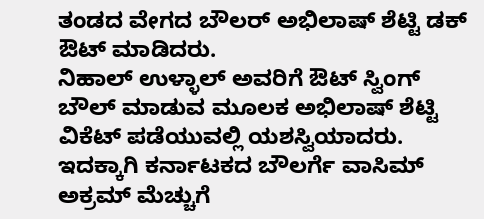ತಂಡದ ವೇಗದ ಬೌಲರ್ ಅಭಿಲಾಷ್ ಶೆಟ್ಟಿ ಡಕ್ ಔಟ್ ಮಾಡಿದರು.
ನಿಹಾಲ್ ಉಳ್ಳಾಲ್ ಅವರಿಗೆ ಔಟ್ ಸ್ವಿಂಗ್ ಬೌಲ್ ಮಾಡುವ ಮೂಲಕ ಅಭಿಲಾಷ್ ಶೆಟ್ಟಿ ವಿಕೆಟ್ ಪಡೆಯುವಲ್ಲಿ ಯಶಸ್ವಿಯಾದರು. ಇದಕ್ಕಾಗಿ ಕರ್ನಾಟಕದ ಬೌಲರ್ಗೆ ವಾಸಿಮ್ ಅಕ್ರಮ್ ಮೆಚ್ಚುಗೆ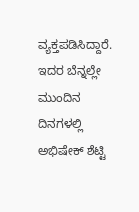ವ್ಯಕ್ತಪಡಿಸಿದ್ದಾರೆ. ಇದರ ಬೆನ್ನಲ್ಲೇ ಮುಂದಿನ ದಿನಗಳಲ್ಲಿ ಅಭಿಷೇಕ್ ಶೆಟ್ಟಿ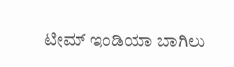ಟೀಮ್ ಇಂಡಿಯಾ ಬಾಗಿಲು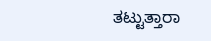ತಟ್ಟುತ್ತಾರಾ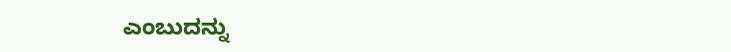ಎಂಬುದನ್ನು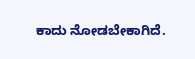ಕಾದು ನೋಡಬೇಕಾಗಿದೆ.